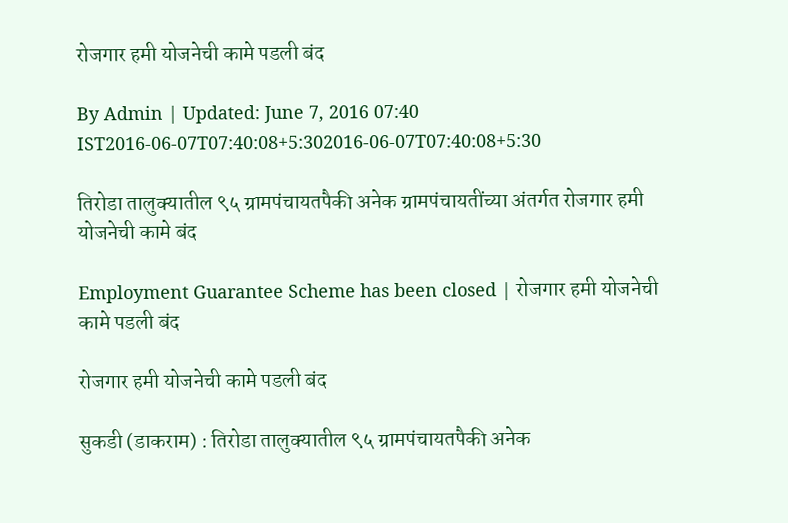रोजगार हमी योजनेची कामे पडली बंद

By Admin | Updated: June 7, 2016 07:40 IST2016-06-07T07:40:08+5:302016-06-07T07:40:08+5:30

तिरोडा तालुक्यातील ९५ ग्रामपंचायतपैकी अनेक ग्रामपंचायतींच्या अंतर्गत रोजगार हमी योजनेची कामे बंद

Employment Guarantee Scheme has been closed | रोजगार हमी योजनेची कामे पडली बंद

रोजगार हमी योजनेची कामे पडली बंद

सुकडी (डाकराम) : तिरोडा तालुक्यातील ९५ ग्रामपंचायतपैकी अनेक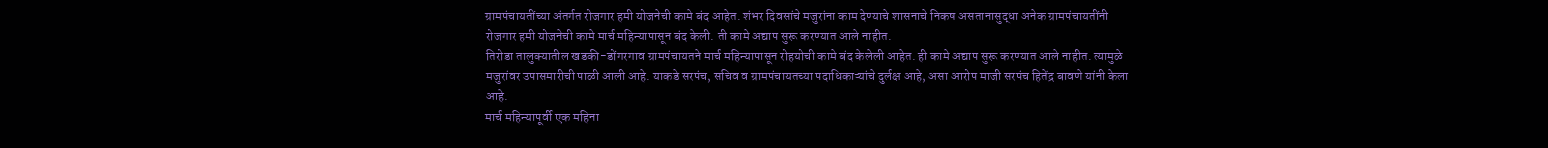ग्रामपंचायतींच्या अंतर्गत रोजगार हमी योजनेची कामे बंद आहेत. शंभर दिवसांचे मजुरांना काम देण्याचे शासनाचे निकष असतानासुद्धा अनेक ग्रामपंचायतींनी रोजगार हमी योजनेची कामे मार्च महिन्यापासून बंद केली. ती कामे अद्याप सुरू करण्यात आले नाहीत.
तिरोडा तालुक्यातील खडकी-डोंगरगाव ग्रामपंचायतने मार्च महिन्यापासून रोहयोची कामे बंद केलेली आहेत. ही कामे अद्याप सुरू करण्यात आले नाहीत. त्यामुळे मजुरांवर उपासमारीची पाळी आली आहे. याकडे सरपंच, सचिव व ग्रामपंचायतच्या पदाधिकाऱ्यांचे दुर्लक्ष आहे, असा आरोप माजी सरपंच हितेंद्र बावणे यांनी केला आहे.
मार्च महिन्यापूर्वी एक महिना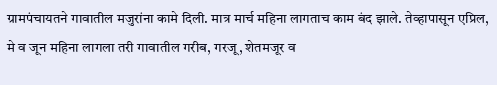ग्रामपंचायतने गावातील मजुरांना कामे दिली. मात्र मार्च महिना लागताच काम बंद झाले. तेव्हापासून एप्रिल, मे व जून महिना लागला तरी गावातील गरीब, गरजू, शेतमजूर व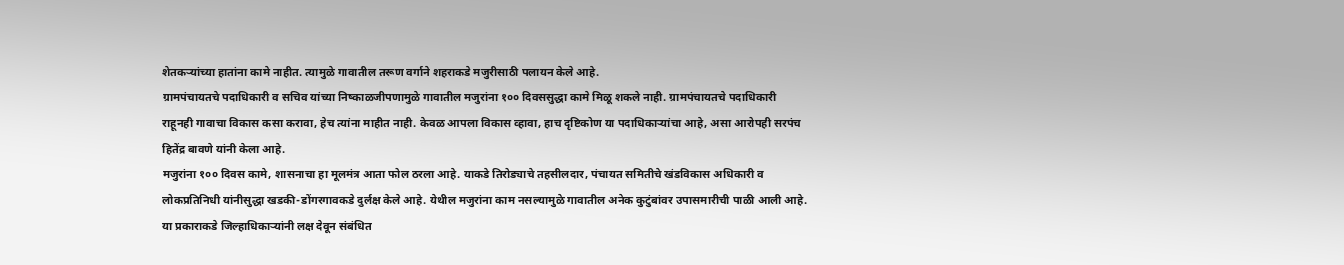शेतकऱ्यांच्या हातांना कामे नाहीत. त्यामुळे गावातील तरूण वर्गाने शहराकडे मजुरीसाठी पलायन केले आहे.
ग्रामपंचायतचे पदाधिकारी व सचिव यांच्या निष्काळजीपणामुळे गावातील मजुरांना १०० दिवससुद्धा कामे मिळू शकले नाही. ग्रामपंचायतचे पदाधिकारी राहूनही गावाचा विकास कसा करावा, हेच त्यांना माहीत नाही. केवळ आपला विकास व्हावा, हाच दृष्टिकोण या पदाधिकाऱ्यांचा आहे, असा आरोपही सरपंच हितेंद्र बावणे यांनी केला आहे.
मजुरांना १०० दिवस कामे, शासनाचा हा मूलमंत्र आता फोल ठरला आहे. याकडे तिरोड्याचे तहसीलदार, पंचायत समितीचे खंडविकास अधिकारी व लोकप्रतिनिधी यांनीसुद्धा खडकी-डोंगरगावकडे दुर्लक्ष केले आहे. येथील मजुरांना काम नसल्यामुळे गावातील अनेक कुटुंबांवर उपासमारीची पाळी आली आहे.
या प्रकाराकडे जिल्हाधिकाऱ्यांनी लक्ष देवून संबंधित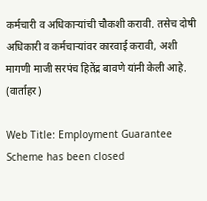कर्मचारी व अधिकाऱ्यांची चौकशी करावी. तसेच दोषी अधिकारी व कर्मचाऱ्यांवर कारवाई करावी, अशी मागणी माजी सरपंच हितेंद्र बावणे यांनी केली आहे. (वार्ताहर)

Web Title: Employment Guarantee Scheme has been closed